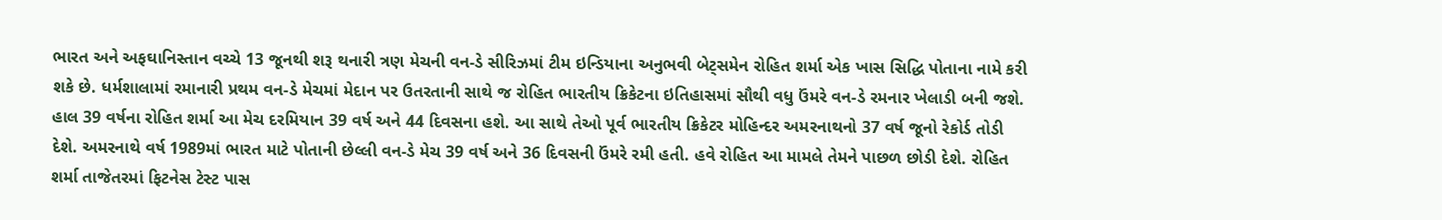ભારત અને અફઘાનિસ્તાન વચ્ચે 13 જૂનથી શરૂ થનારી ત્રણ મેચની વન-ડે સીરિઝમાં ટીમ ઇન્ડિયાના અનુભવી બેટ્સમેન રોહિત શર્મા એક ખાસ સિદ્ધિ પોતાના નામે કરી શકે છે. ધર્મશાલામાં રમાનારી પ્રથમ વન-ડે મેચમાં મેદાન પર ઉતરતાની સાથે જ રોહિત ભારતીય ક્રિકેટના ઇતિહાસમાં સૌથી વધુ ઉંમરે વન-ડે રમનાર ખેલાડી બની જશે. હાલ 39 વર્ષના રોહિત શર્મા આ મેચ દરમિયાન 39 વર્ષ અને 44 દિવસના હશે. આ સાથે તેઓ પૂર્વ ભારતીય ક્રિકેટર મોહિન્દર અમરનાથનો 37 વર્ષ જૂનો રેકોર્ડ તોડી દેશે. અમરનાથે વર્ષ 1989માં ભારત માટે પોતાની છેલ્લી વન-ડે મેચ 39 વર્ષ અને 36 દિવસની ઉંમરે રમી હતી. હવે રોહિત આ મામલે તેમને પાછળ છોડી દેશે. રોહિત શર્મા તાજેતરમાં ફિટનેસ ટેસ્ટ પાસ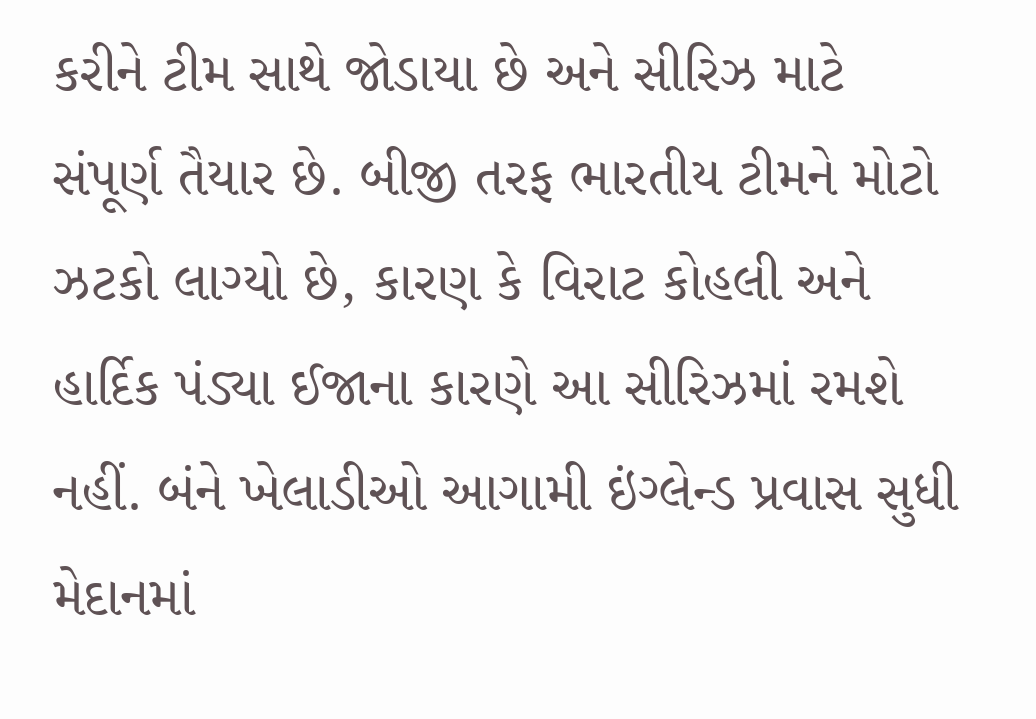કરીને ટીમ સાથે જોડાયા છે અને સીરિઝ માટે સંપૂર્ણ તૈયાર છે. બીજી તરફ ભારતીય ટીમને મોટો ઝટકો લાગ્યો છે, કારણ કે વિરાટ કોહલી અને હાર્દિક પંડ્યા ઈજાના કારણે આ સીરિઝમાં રમશે નહીં. બંને ખેલાડીઓ આગામી ઇંગ્લેન્ડ પ્રવાસ સુધી મેદાનમાં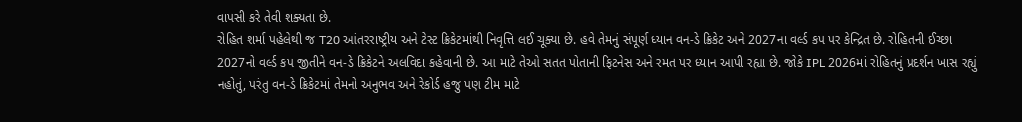વાપસી કરે તેવી શક્યતા છે.
રોહિત શર્મા પહેલેથી જ T20 આંતરરાષ્ટ્રીય અને ટેસ્ટ ક્રિકેટમાંથી નિવૃત્તિ લઈ ચૂક્યા છે. હવે તેમનું સંપૂર્ણ ધ્યાન વન-ડે ક્રિકેટ અને 2027ના વર્લ્ડ કપ પર કેન્દ્રિત છે. રોહિતની ઈચ્છા 2027નો વર્લ્ડ કપ જીતીને વન-ડે ક્રિકેટને અલવિદા કહેવાની છે. આ માટે તેઓ સતત પોતાની ફિટનેસ અને રમત પર ધ્યાન આપી રહ્યા છે. જોકે IPL 2026માં રોહિતનું પ્રદર્શન ખાસ રહ્યું નહોતું, પરંતુ વન-ડે ક્રિકેટમાં તેમનો અનુભવ અને રેકોર્ડ હજુ પણ ટીમ માટે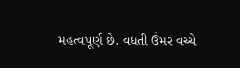મહત્વપૂર્ણ છે. વધતી ઉંમર વચ્ચે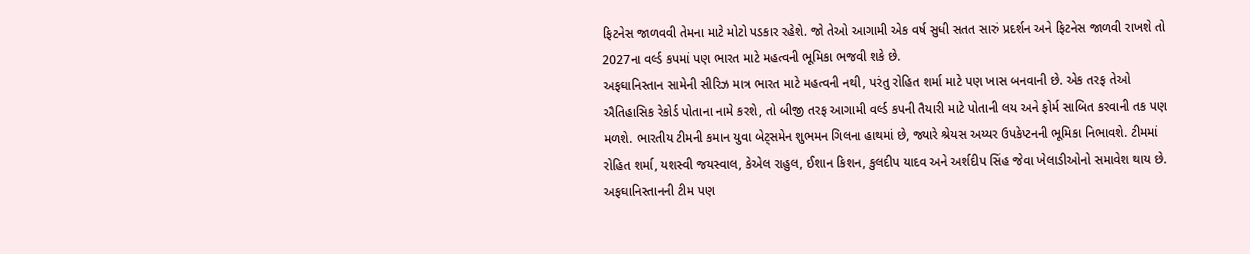ફિટનેસ જાળવવી તેમના માટે મોટો પડકાર રહેશે. જો તેઓ આગામી એક વર્ષ સુધી સતત સારું પ્રદર્શન અને ફિટનેસ જાળવી રાખશે તો 2027ના વર્લ્ડ કપમાં પણ ભારત માટે મહત્વની ભૂમિકા ભજવી શકે છે.
અફઘાનિસ્તાન સામેની સીરિઝ માત્ર ભારત માટે મહત્વની નથી, પરંતુ રોહિત શર્મા માટે પણ ખાસ બનવાની છે. એક તરફ તેઓ ઐતિહાસિક રેકોર્ડ પોતાના નામે કરશે, તો બીજી તરફ આગામી વર્લ્ડ કપની તૈયારી માટે પોતાની લય અને ફોર્મ સાબિત કરવાની તક પણ મળશે. ભારતીય ટીમની કમાન યુવા બેટ્સમેન શુભમન ગિલના હાથમાં છે, જ્યારે શ્રેયસ અય્યર ઉપકેપ્ટનની ભૂમિકા નિભાવશે. ટીમમાં રોહિત શર્મા, યશસ્વી જયસ્વાલ, કેએલ રાહુલ, ઈશાન કિશન, કુલદીપ યાદવ અને અર્શદીપ સિંહ જેવા ખેલાડીઓનો સમાવેશ થાય છે. અફઘાનિસ્તાનની ટીમ પણ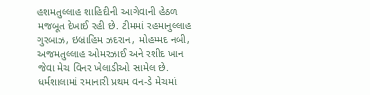હશમતુલ્લાહ શાહિદીની આગેવાની હેઠળ મજબૂત દેખાઈ રહી છે. ટીમમાં રહમાનુલ્લાહ ગુરબાઝ, ઇબ્રાહિમ ઝદરાન, મોહમ્મદ નબી, અજમતુલ્લાહ ઓમરઝાઈ અને રશીદ ખાન જેવા મેચ વિનર ખેલાડીઓ સામેલ છે. ધર્મશાલામાં રમાનારી પ્રથમ વન-ડે મેચમાં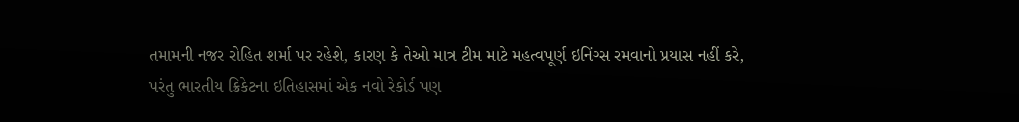તમામની નજર રોહિત શર્મા પર રહેશે, કારણ કે તેઓ માત્ર ટીમ માટે મહત્વપૂર્ણ ઇનિંગ્સ રમવાનો પ્રયાસ નહીં કરે, પરંતુ ભારતીય ક્રિકેટના ઇતિહાસમાં એક નવો રેકોર્ડ પણ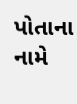પોતાના નામે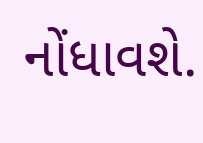નોંધાવશે.